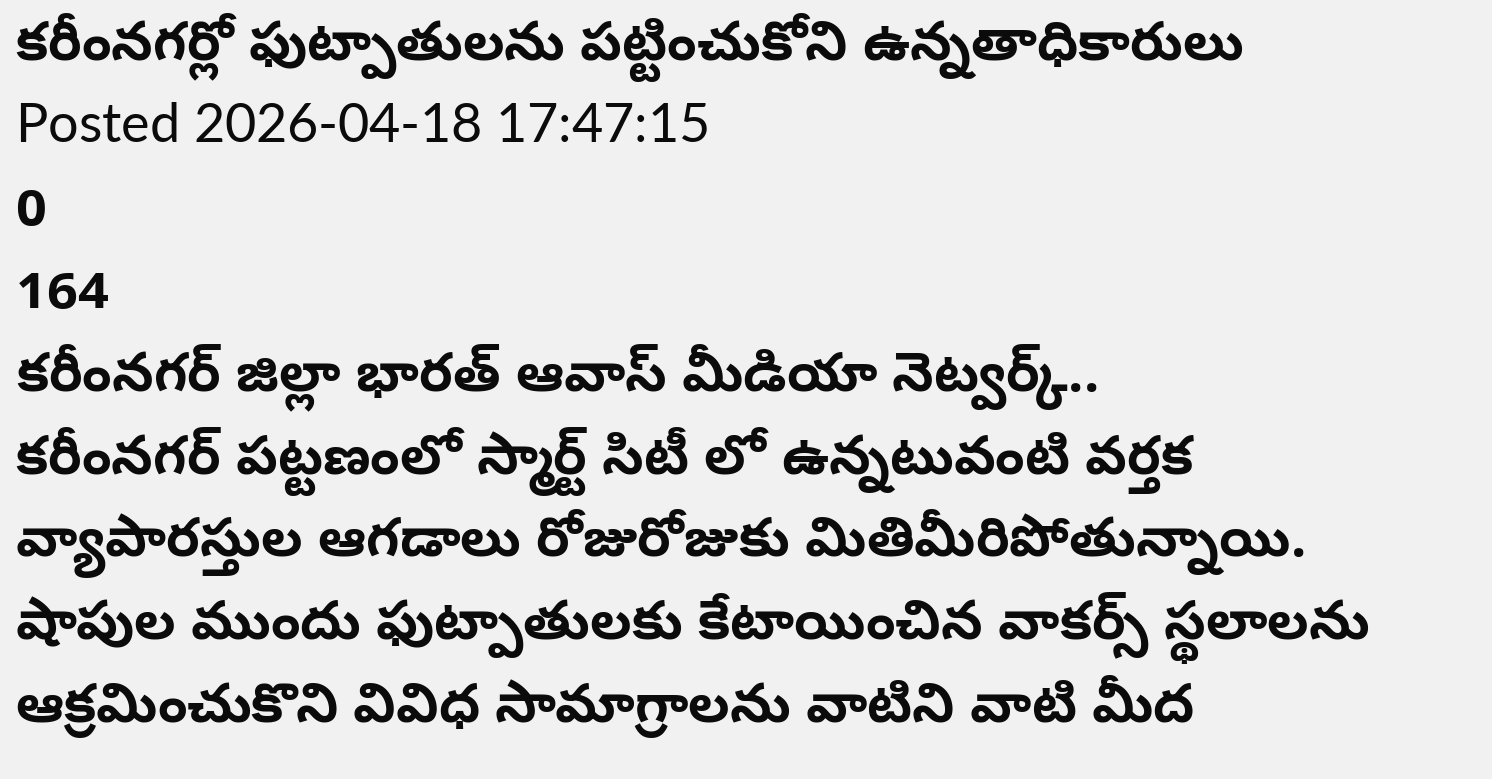కరీంనగర్లో ఫుట్పాతులను పట్టించుకోని ఉన్నతాధికారులు
Posted 2026-04-18 17:47:15
0
164
కరీంనగర్ జిల్లా భారత్ ఆవాస్ మీడియా నెట్వర్క్..
కరీంనగర్ పట్టణంలో స్మార్ట్ సిటీ లో ఉన్నటువంటి వర్తక వ్యాపారస్తుల ఆగడాలు రోజురోజుకు మితిమీరిపోతున్నాయి. షాపుల ముందు ఫుట్పాతులకు కేటాయించిన వాకర్స్ స్థలాలను ఆక్రమించుకొని వివిధ సామాగ్రాలను వాటిని వాటి మీద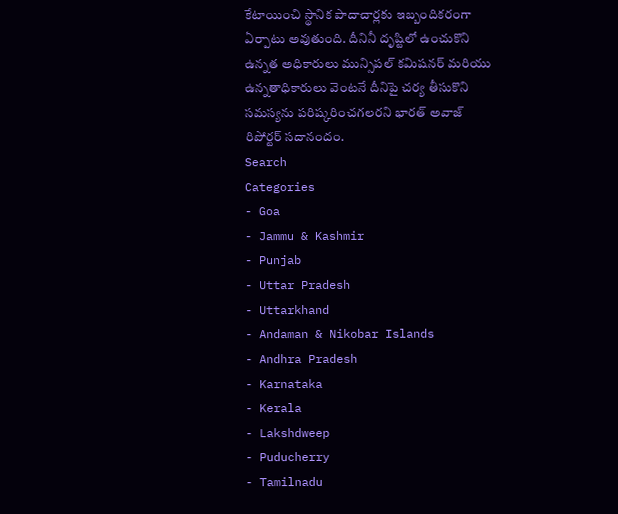కేటాయించి స్థానిక పాదాచార్లకు ఇబ్బందికరంగా ఏర్పాటు అవుతుంది. దీనినీ దృష్టిలో ఉంచుకొని ఉన్నత అధికారులు మున్సిపల్ కమిషనర్ మరియు ఉన్నతాధికారులు వెంటనే దీనిపై చర్య తీసుకొని సమస్యను పరిష్కరించగలరని భారత్ అవాజ్ రిపోర్టర్ సదానందం.
Search
Categories
- Goa
- Jammu & Kashmir
- Punjab
- Uttar Pradesh
- Uttarkhand
- Andaman & Nikobar Islands
- Andhra Pradesh
- Karnataka
- Kerala
- Lakshdweep
- Puducherry
- Tamilnadu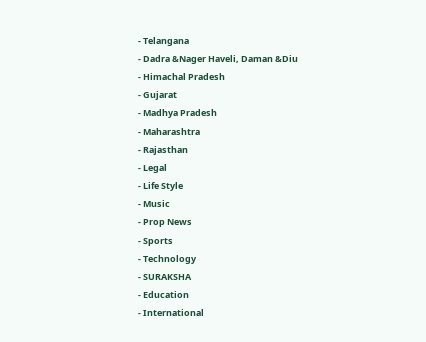- Telangana
- Dadra &Nager Haveli, Daman &Diu
- Himachal Pradesh
- Gujarat
- Madhya Pradesh
- Maharashtra
- Rajasthan
- Legal
- Life Style
- Music
- Prop News
- Sports
- Technology
- SURAKSHA
- Education
- International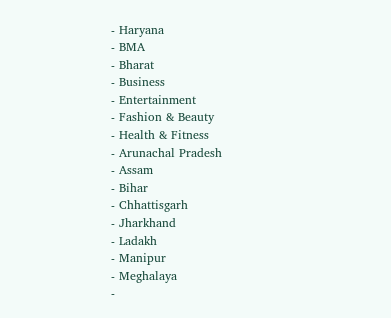- Haryana
- BMA
- Bharat
- Business
- Entertainment
- Fashion & Beauty
- Health & Fitness
- Arunachal Pradesh
- Assam
- Bihar
- Chhattisgarh
- Jharkhand
- Ladakh
- Manipur
- Meghalaya
-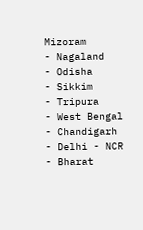Mizoram
- Nagaland
- Odisha
- Sikkim
- Tripura
- West Bengal
- Chandigarh
- Delhi - NCR
- Bharat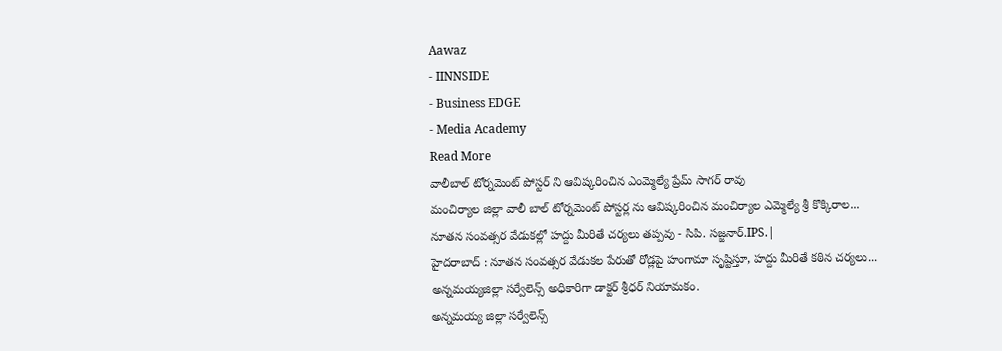Aawaz
- IINNSIDE
- Business EDGE
- Media Academy
Read More
వాలీబాల్ టోర్నమెంట్ పోస్టర్ ని ఆవిష్కరించిన ఎంమ్మెల్యే ప్రేమ్ సాగర్ రావు
మంచిర్యాల జిల్లా వాలీ బాల్ టోర్నమెంట్ పోస్టర్ల ను ఆవిష్కరించిన మంచిర్యాల ఎమ్మెల్యే శ్రీ కొక్కిరాల...
నూతన సంవత్సర వేడుకల్లో హద్దు మీరితే చర్యలు తప్పవు - సిపి. సజ్జనార్.IPS.|
హైదరాబాద్ : నూతన సంవత్సర వేడుకల పేరుతో రోడ్లపై హంగామా సృష్టిస్తూ, హద్దు మీరితే కఠిన చర్యలు...
అన్నమయ్యజిల్లా సర్వేలెన్స్ అధికారిగా డాక్టర్ శ్రీధర్ నియామకం.
అన్నమయ్య జిల్లా సర్వేలెన్స్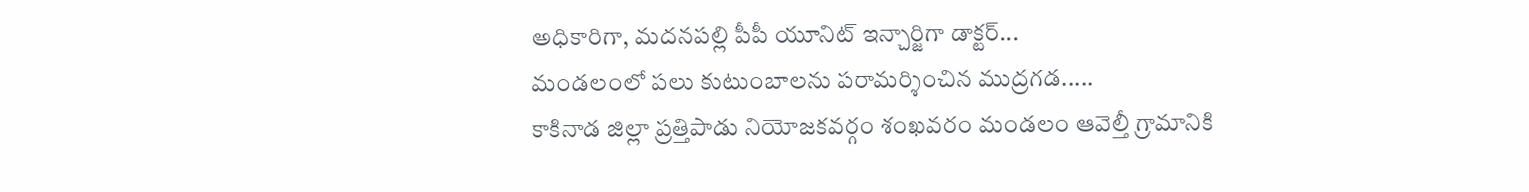అధికారిగా, మదనపల్లి పీపీ యూనిట్ ఇన్చార్జిగా డాక్టర్...
మండలంలో పలు కుటుంబాలను పరామర్శించిన ముద్రగడ.....
కాకినాడ జిల్లా ప్రత్తిపాడు నియోజకవర్గం శంఖవరం మండలం ఆవెల్తీ గ్రామానికి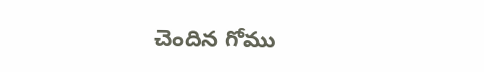చెందిన గోము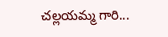చల్లయమ్మ గారి...